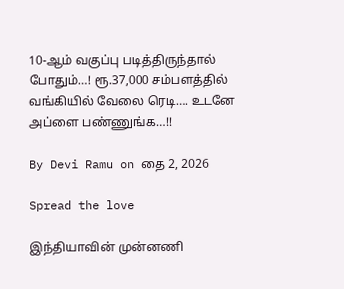10-ஆம் வகுப்பு படித்திருந்தால் போதும்…! ரூ.37,000 சம்பளத்தில் வங்கியில் வேலை ரெடி…. உடனே அப்ளை பண்ணுங்க…!!

By Devi Ramu on தை 2, 2026

Spread the love

இந்தியாவின் முன்னணி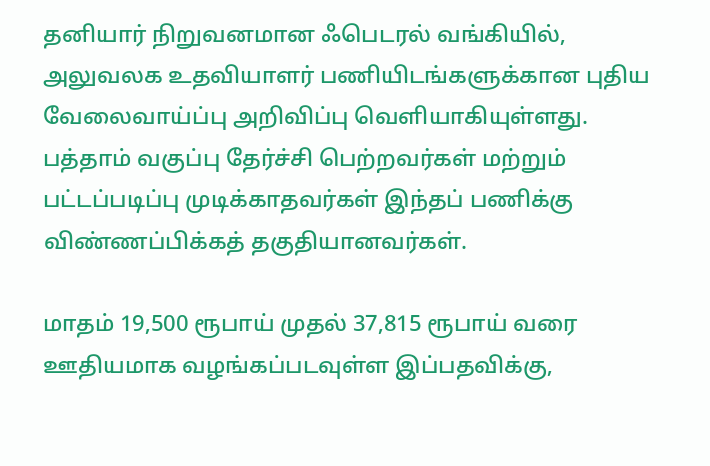தனியார் நிறுவனமான ஃபெடரல் வங்கியில், அலுவலக உதவியாளர் பணியிடங்களுக்கான புதிய வேலைவாய்ப்பு அறிவிப்பு வெளியாகியுள்ளது. பத்தாம் வகுப்பு தேர்ச்சி பெற்றவர்கள் மற்றும் பட்டப்படிப்பு முடிக்காதவர்கள் இந்தப் பணிக்கு விண்ணப்பிக்கத் தகுதியானவர்கள்.

மாதம் 19,500 ரூபாய் முதல் 37,815 ரூபாய் வரை ஊதியமாக வழங்கப்படவுள்ள இப்பதவிக்கு,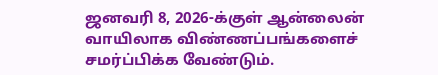ஜனவரி 8, 2026-க்குள் ஆன்லைன் வாயிலாக விண்ணப்பங்களைச் சமர்ப்பிக்க வேண்டும்.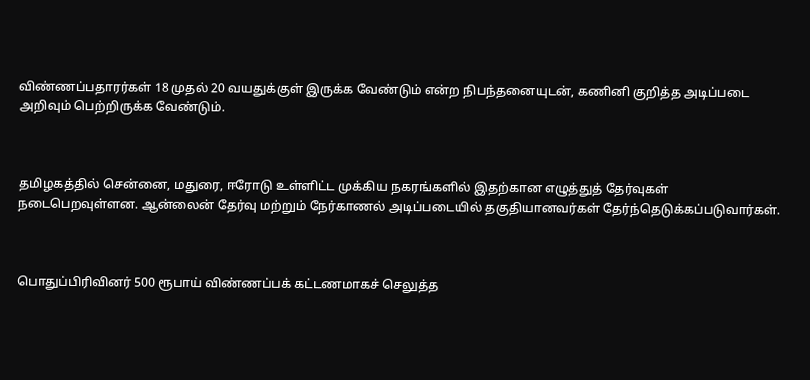விண்ணப்பதாரர்கள் 18 முதல் 20 வயதுக்குள் இருக்க வேண்டும் என்ற நிபந்தனையுடன், கணினி குறித்த அடிப்படை அறிவும் பெற்றிருக்க வேண்டும்.



தமிழகத்தில் சென்னை, மதுரை, ஈரோடு உள்ளிட்ட முக்கிய நகரங்களில் இதற்கான எழுத்துத் தேர்வுகள் நடைபெறவுள்ளன. ஆன்லைன் தேர்வு மற்றும் நேர்காணல் அடிப்படையில் தகுதியானவர்கள் தேர்ந்தெடுக்கப்படுவார்கள்.



பொதுப்பிரிவினர் 500 ரூபாய் விண்ணப்பக் கட்டணமாகச் செலுத்த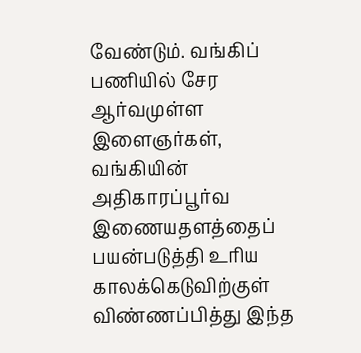வேண்டும். வங்கிப் பணியில் சேர ஆர்வமுள்ள இளைஞர்கள், வங்கியின் அதிகாரப்பூர்வ இணையதளத்தைப் பயன்படுத்தி உரிய காலக்கெடுவிற்குள் விண்ணப்பித்து இந்த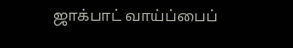ஜாக்பாட் வாய்ப்பைப்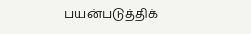பயன்படுத்திக்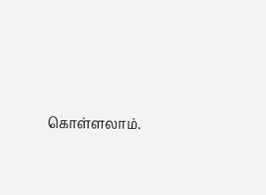கொள்ளலாம்.